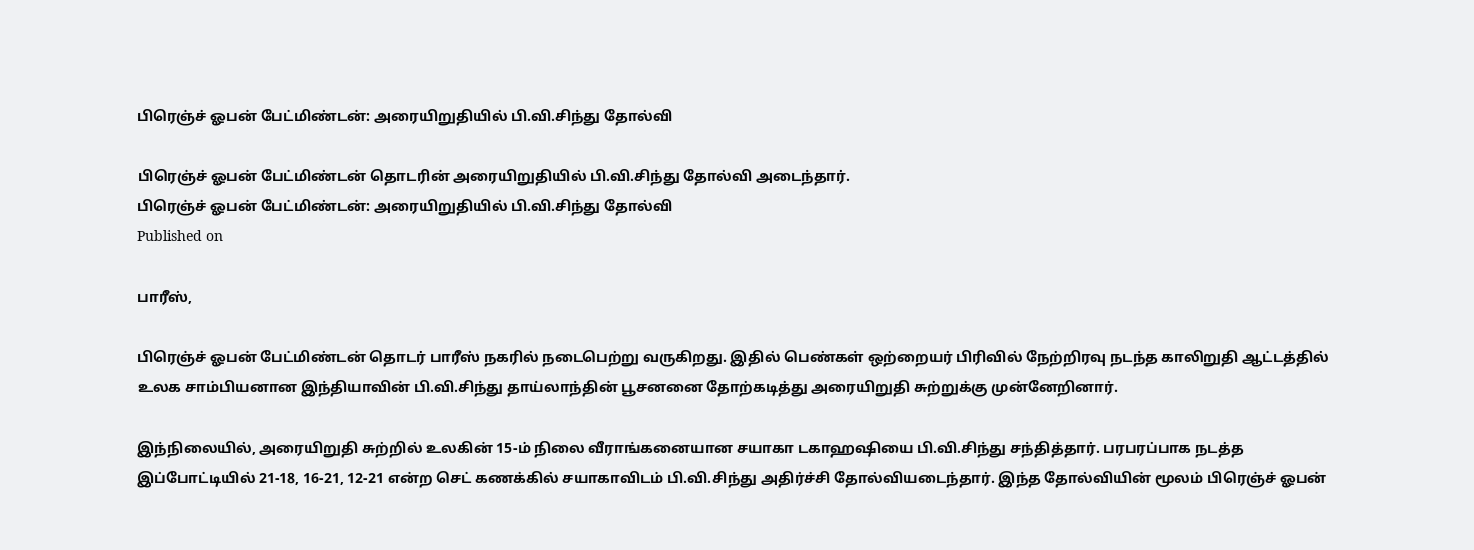பிரெஞ்ச் ஓபன் பேட்மிண்டன்: அரையிறுதியில் பி.வி.சிந்து தோல்வி

பிரெஞ்ச் ஓபன் பேட்மிண்டன் தொடரின் அரையிறுதியில் பி.வி.சிந்து தோல்வி அடைந்தார்.
பிரெஞ்ச் ஓபன் பேட்மிண்டன்: அரையிறுதியில் பி.வி.சிந்து தோல்வி
Published on

பாரீஸ்,

பிரெஞ்ச் ஓபன் பேட்மிண்டன் தொடர் பாரீஸ் நகரில் நடைபெற்று வருகிறது. இதில் பெண்கள் ஒற்றையர் பிரிவில் நேற்றிரவு நடந்த காலிறுதி ஆட்டத்தில் உலக சாம்பியனான இந்தியாவின் பி.வி.சிந்து தாய்லாந்தின் பூசனனை தோற்கடித்து அரையிறுதி சுற்றுக்கு முன்னேறினார்.

இந்நிலையில், அரையிறுதி சுற்றில் உலகின் 15-ம் நிலை வீராங்கனையான சயாகா டகாஹஷியை பி.வி.சிந்து சந்தித்தார். பரபரப்பாக நடத்த இப்போட்டியில் 21-18, 16-21, 12-21 என்ற செட் கணக்கில் சயாகாவிடம் பி.வி.சிந்து அதிர்ச்சி தோல்வியடைந்தார். இந்த தோல்வியின் மூலம் பிரெஞ்ச் ஓபன்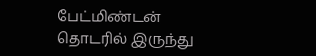பேட்மிண்டன் தொடரில் இருந்து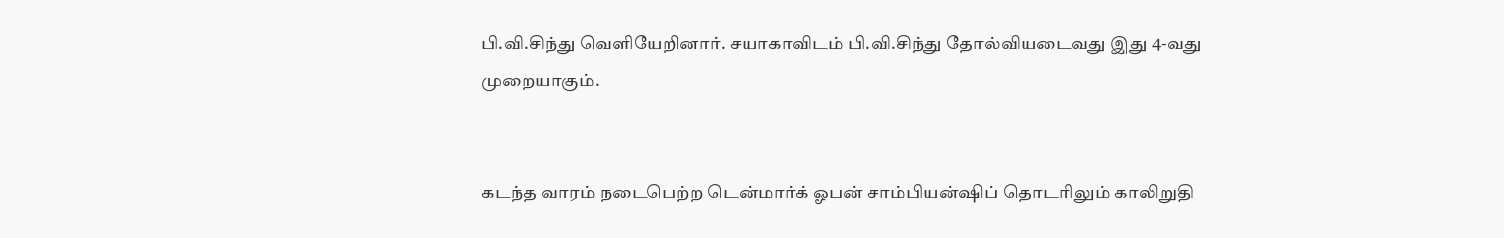பி.வி.சிந்து வெளியேறினார். சயாகாவிடம் பி.வி.சிந்து தோல்வியடைவது இது 4-வது முறையாகும்.


கடந்த வாரம் நடைபெற்ற டென்மார்க் ஓபன் சாம்பியன்ஷிப் தொடரிலும் காலிறுதி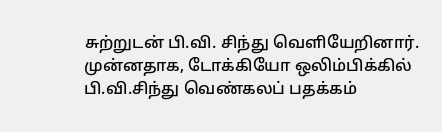சுற்றுடன் பி.வி. சிந்து வெளியேறினார். முன்னதாக, டோக்கியோ ஒலிம்பிக்கில் பி.வி.சிந்து வெண்கலப் பதக்கம்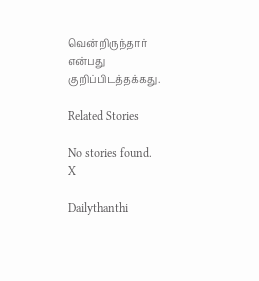வென்றிருந்தார் என்பது குறிப்பிடத்தக்கது.

Related Stories

No stories found.
X

Dailythanthi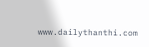www.dailythanthi.com